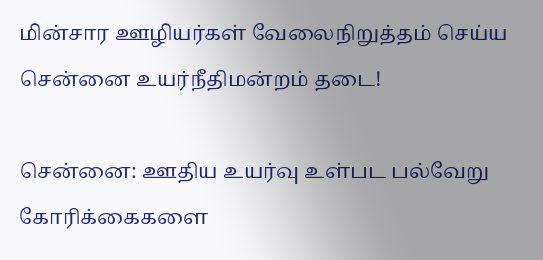மின்சார ஊழியர்கள் வேலைநிறுத்தம் செய்ய சென்னை உயர்நீதிமன்றம் தடை!

சென்னை: ஊதிய உயர்வு உள்பட பல்வேறு கோரிக்கைகளை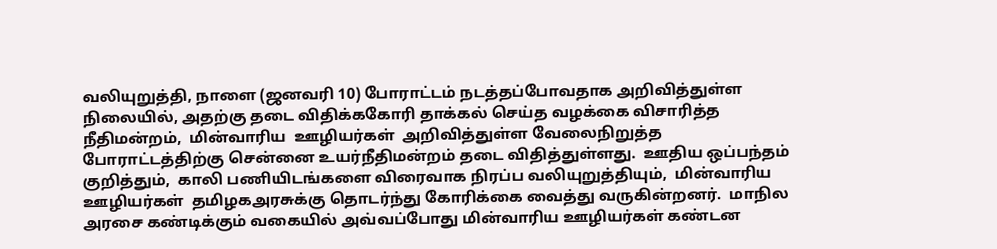வலியுறுத்தி, நாளை (ஜனவரி 10) போராட்டம் நடத்தப்போவதாக அறிவித்துள்ள நிலையில், அதற்கு தடை விதிக்ககோரி தாக்கல் செய்த வழக்கை விசாரித்த நீதிமன்றம்,  மின்வாரிய  ஊழியர்கள்  அறிவித்துள்ள வேலைநிறுத்த போராட்டத்திற்கு சென்னை உயர்நீதிமன்றம் தடை விதித்துள்ளது.  ஊதிய ஒப்பந்தம் குறித்தும்,  காலி பணியிடங்களை விரைவாக நிரப்ப வலியுறுத்தியும்,  மின்வாரிய ஊழியர்கள்  தமிழகஅரசுக்கு தொடர்ந்து கோரிக்கை வைத்து வருகின்றனர்.  மாநில அரசை கண்டிக்கும் வகையில் அவ்வப்போது மின்வாரிய ஊழியர்கள் கண்டன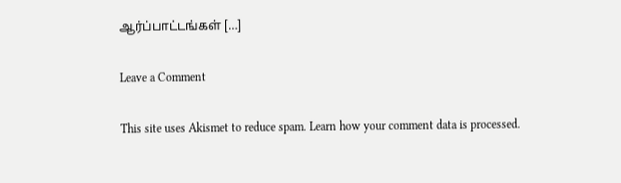ஆர்ப்பாட்டங்கள் […]

Leave a Comment

This site uses Akismet to reduce spam. Learn how your comment data is processed.